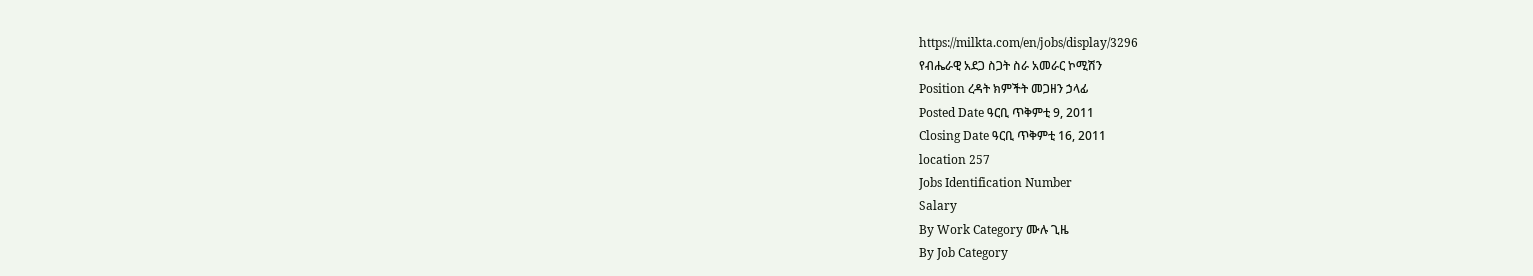https://milkta.com/en/jobs/display/3296
የብሔራዊ አደጋ ስጋት ስራ አመራር ኮሚሽን
Position ረዳት ክምችት መጋዘን ኃላፊ
Posted Date ዓርቢ ጥቅምቲ 9, 2011
Closing Date ዓርቢ ጥቅምቲ 16, 2011
location 257
Jobs Identification Number
Salary
By Work Category ሙሉ ጊዜ
By Job Category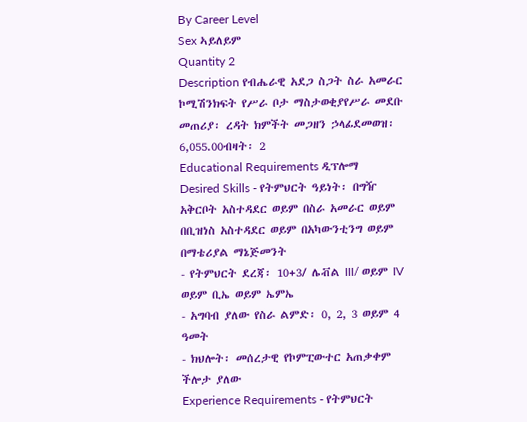By Career Level
Sex ኣይለይም
Quantity 2
Description የብሔራዊ አደጋ ስጋት ስራ አመራር ኮሚሽንክፍት የሥራ ቦታ ማስታወቂያየሥራ መደቡ መጠሪያ፡ ረዳት ክምችት መጋዘን ኃላፊደመወዝ፡ 6,055.00ብዛት፡ 2
Educational Requirements ዲፕሎማ
Desired Skills - የትምህርት ዓይነት፡ በግዥ አቅርቦት አስተዳደር ወይም በስራ አመራር ወይም በቢዝነስ አስተዳደር ወይም በአካውንቲንግ ወይም በማቴሪያል ማኔጅመንት
- የትምህርት ደረጃ፡ 10+3/ ሌቭል III/ ወይም IV ወይም ቢኤ ወይም ኤምኤ
- አግባብ ያለው የስራ ልምድ፡ 0, 2, 3 ወይም 4 ዓመት
- ክህሎት፡ መሰረታዊ የኮምፒውተር አጠቃቀም ችሎታ ያለው
Experience Requirements - የትምህርት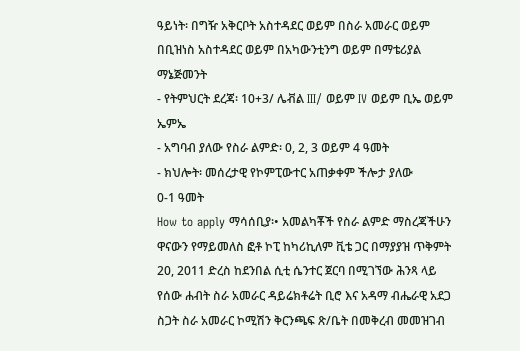ዓይነት፡ በግዥ አቅርቦት አስተዳደር ወይም በስራ አመራር ወይም በቢዝነስ አስተዳደር ወይም በአካውንቲንግ ወይም በማቴሪያል ማኔጅመንት
- የትምህርት ደረጃ፡ 10+3/ ሌቭል III/ ወይም IV ወይም ቢኤ ወይም ኤምኤ
- አግባብ ያለው የስራ ልምድ፡ 0, 2, 3 ወይም 4 ዓመት
- ክህሎት፡ መሰረታዊ የኮምፒውተር አጠቃቀም ችሎታ ያለው
0-1 ዓመት
How to apply ማሳሰቢያ፡• አመልካቾች የስራ ልምድ ማስረጃችሁን ዋናውን የማይመለስ ፎቶ ኮፒ ከካሪኪለም ቪቴ ጋር በማያያዝ ጥቅምት 20, 2011 ድረስ ከደንበል ሲቲ ሴንተር ጀርባ በሚገኘው ሕንጻ ላይ የሰው ሐብት ስራ አመራር ዳይሬክቶሬት ቢሮ እና አዳማ ብሔራዊ አደጋ ስጋት ስራ አመራር ኮሚሽን ቅርንጫፍ ጽ/ቤት በመቅረብ መመዝገብ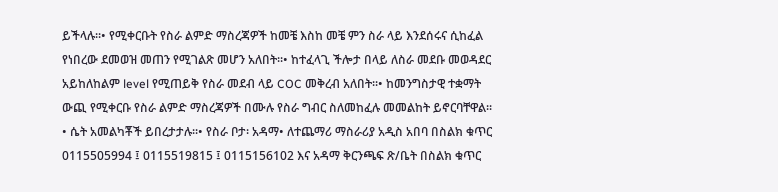ይችላሉ፡፡• የሚቀርቡት የስራ ልምድ ማስረጃዎች ከመቼ እስከ መቼ ምን ስራ ላይ እንደሰሩና ሲከፈል የነበረው ደመወዝ መጠን የሚገልጽ መሆን አለበት፡፡• ከተፈላጊ ችሎታ በላይ ለስራ መደቡ መወዳደር አይከለከልም level የሚጠይቅ የስራ መደብ ላይ COC መቅረብ አለበት፡፡• ከመንግስታዊ ተቋማት ውጪ የሚቀርቡ የስራ ልምድ ማስረጃዎች በሙሉ የስራ ግብር ስለመከፈሉ መመልከት ይኖርባቸዋል፡፡• ሴት አመልካቾች ይበረታታሉ፡፡• የስራ ቦታ፡ አዳማ• ለተጨማሪ ማስራሪያ አዲስ አበባ በስልክ ቁጥር 0115505994 ፤ 0115519815 ፤ 0115156102 እና አዳማ ቅርንጫፍ ጽ/ቤት በስልክ ቁጥር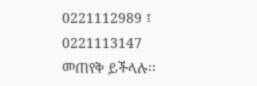0221112989 ፤ 0221113147 መጠየቅ ይችላሉ፡፡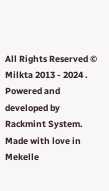All Rights Reserved © Milkta 2013 - 2024 . Powered and developed by Rackmint System. Made with love in Mekelle